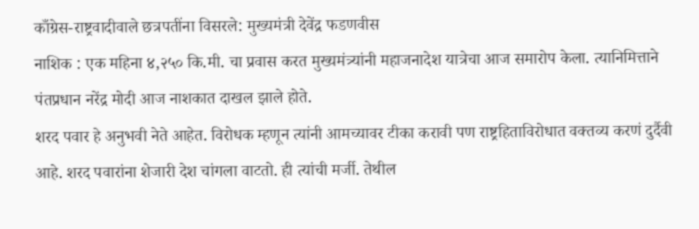काँग्रेस-राष्ट्रवादीवाले छत्रपतींना विसरले: मुख्यमंत्री देवेंद्र फडणवीस
नाशिक : एक महिना ४,२५० कि.मी. चा प्रवास करत मुख्यमंत्र्यांनी महाजनादेश यात्रेचा आज समारोप केला. त्यानिमित्ताने पंतप्रधान नरेंद्र मोदी आज नाशकात दाखल झाले होते.
शरद पवार हे अनुभवी नेते आहेत. विरोधक म्हणून त्यांनी आमच्यावर टीका करावी पण राष्ट्रहिताविरोधात वक्तव्य करणं दुर्दैवी आहे. शरद पवारांना शेजारी देश चांगला वाटतो. ही त्यांची मर्जी. तेथील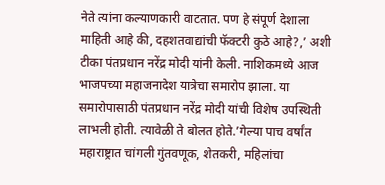नेते त्यांना कल्याणकारी वाटतात. पण हे संपूर्ण देशाला माहिती आहे की, दहशतवाद्यांची फॅक्टरी कुठे आहे?,’ अशी टीका पंतप्रधान नरेंद्र मोदी यांनी केली. नाशिकमध्ये आज भाजपच्या महाजनादेश यात्रेचा समारोप झाला. या समारोपासाठी पंतप्रधान नरेंद्र मोदी यांची विशेष उपस्थिती लाभली होती. त्यावेळी ते बोलत होते.’गेल्या पाच वर्षांत महाराष्ट्रात चांगली गुंतवणूक, शेतकरी, महिलांचा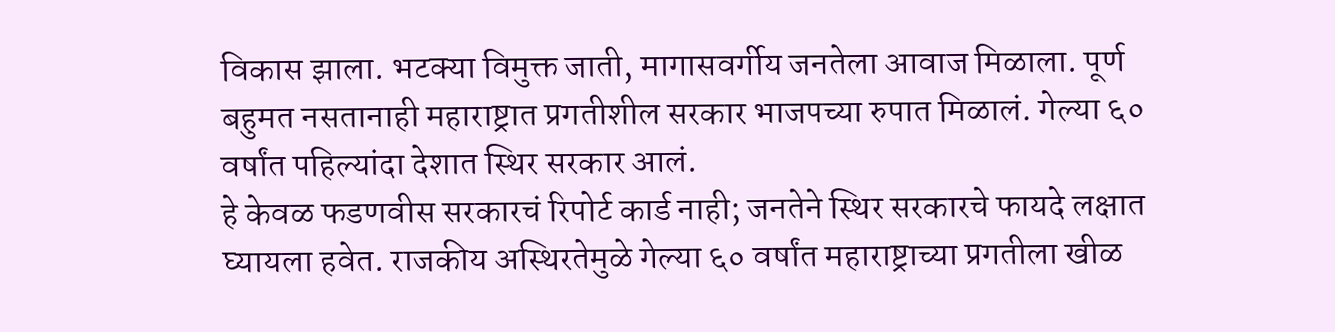विकास झाला. भटक्या विमुक्त जाती, मागासवर्गीय जनतेला आवाज मिळाला. पूर्ण बहुमत नसतानाही महाराष्ट्रात प्रगतीशील सरकार भाजपच्या रुपात मिळालं. गेल्या ६० वर्षांत पहिल्यांदा देशात स्थिर सरकार आलं.
हे केवळ फडणवीस सरकारचं रिपोर्ट कार्ड नाही; जनतेने स्थिर सरकारचे फायदे लक्षात घ्यायला हवेत. राजकीय अस्थिरतेमुळे गेल्या ६० वर्षांत महाराष्ट्राच्या प्रगतीला खीळ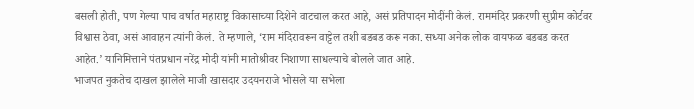बसली होती, पण गेल्या पाच वर्षात महाराष्ट्र विकासाच्या दिशेने वाटचाल करत आहे, असं प्रतिपादन मोदींनी केलं. राममंदिर प्रकरणी सुप्रीम कोर्टवर विश्वास ठेवा, असं आवाहन त्यांनी केलं. ते म्हणाले, ‘राम मंदिरावरून वाट्टेल तशी बडबड करू नका. सध्या अनेक लोक वायफळ बडबड करत आहेत.’ यानिमित्ताने पंतप्रधान नरेंद्र मोदी यांनी मातोश्रीवर निशाणा साधल्याचे बोलले जात आहे.
भाजपत नुकतेच दाखल झालेले माजी खासदार उदयनराजे भोसले या सभेला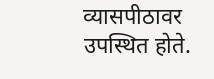व्यासपीठावर उपस्थित होते.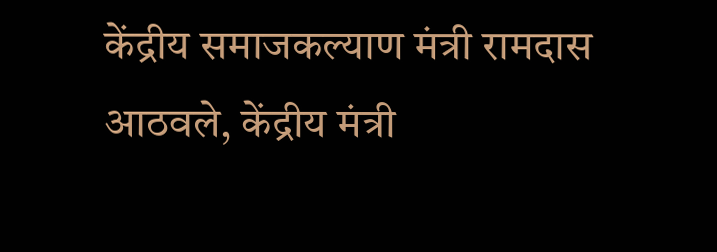केंद्रीय समाजकल्याण मंत्री रामदास आठवले, केंद्रीय मंत्री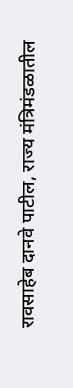रावसाहेब दानवे पाटील, राज्य मंत्रिमंडळातील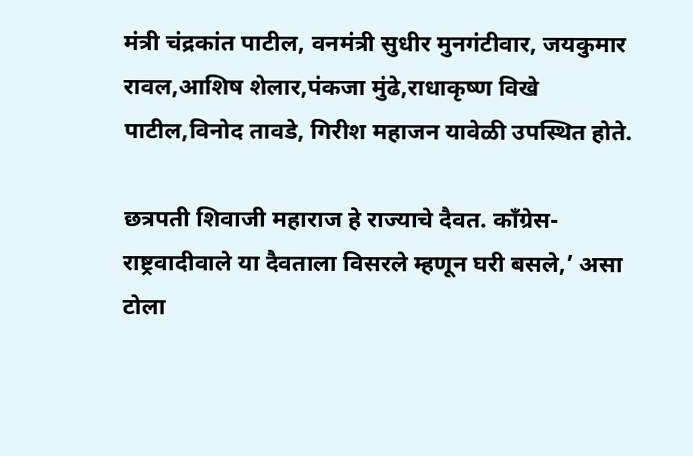मंत्री चंद्रकांत पाटील, वनमंत्री सुधीर मुनगंटीवार, जयकुमार रावल,आशिष शेलार,पंकजा मुंढे,राधाकृष्ण विखे पाटील,विनोद तावडे, गिरीश महाजन यावेळी उपस्थित होते.

छत्रपती शिवाजी महाराज हे राज्याचे दैवत. काँग्रेस-राष्ट्रवादीवाले या दैवताला विसरले म्हणून घरी बसले,’ असा टोला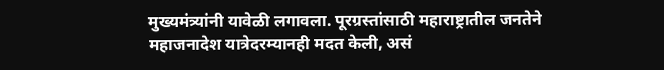मुख्यमंत्र्यांनी यावेळी लगावला. पूरग्रस्तांसाठी महाराष्ट्रातील जनतेने महाजनादेश यात्रेदरम्यानही मदत केली, असं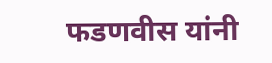फडणवीस यांनी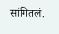सांगितलं.